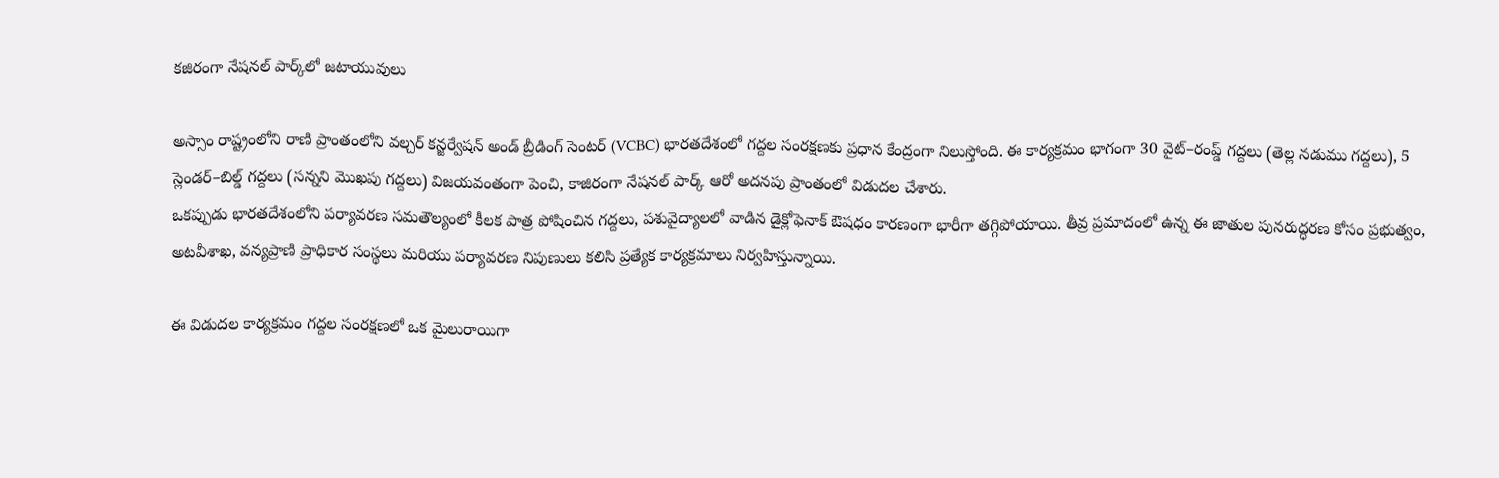కజిరంగా నేషనల్‌ పార్క్‌లో జటాయువులు

అస్సాం రాష్ట్రంలోని రాణి ప్రాంతంలోని వల్చర్ కన్జర్వేషన్ అండ్ బ్రీడింగ్ సెంటర్‌ (VCBC) భారతదేశంలో గద్దల సంరక్షణకు ప్రధాన కేంద్రంగా నిలుస్తోంది. ఈ కార్యక్రమం భాగంగా 30 వైట్–రంప్డ్ గద్దలు (తెల్ల నడుము గద్దలు), 5 స్లెండర్–బిల్డ్ గద్దలు (సన్నని మొఖపు గద్దలు) విజయవంతంగా పెంచి, కాజిరంగా నేషనల్ పార్క్ ఆరో అదనపు ప్రాంతంలో విడుదల చేశారు.
ఒకప్పుడు భారతదేశంలోని పర్యావరణ సమతౌల్యంలో కీలక పాత్ర పోషించిన గద్దలు, పశువైద్యాలలో వాడిన డైక్లోఫెనాక్ ఔషధం కారణంగా భారీగా తగ్గిపోయాయి. తీవ్ర ప్రమాదంలో ఉన్న ఈ జాతుల పునరుద్ధరణ కోసం ప్రభుత్వం, అటవీశాఖ, వన్యప్రాణి ప్రాధికార సంస్థలు మరియు పర్యావరణ నిపుణులు కలిసి ప్రత్యేక కార్యక్రమాలు నిర్వహిస్తున్నాయి.

ఈ విడుదల కార్యక్రమం గద్దల సంరక్షణలో ఒక మైలురాయిగా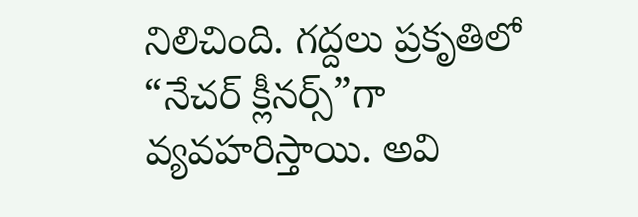నిలిచింది. గద్దలు ప్రకృతిలో “నేచర్ క్లీనర్స్”గా వ్యవహరిస్తాయి. అవి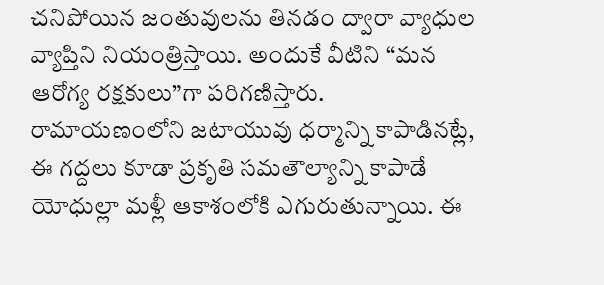చనిపోయిన జంతువులను తినడం ద్వారా వ్యాధుల వ్యాప్తిని నియంత్రిస్తాయి. అందుకే వీటిని “మన ఆరోగ్య రక్షకులు”గా పరిగణిస్తారు.
రామాయణంలోని జటాయువు ధర్మాన్ని కాపాడినట్లే, ఈ గద్దలు కూడా ప్రకృతి సమతౌల్యాన్ని కాపాడే యోధుల్లా మళ్లీ ఆకాశంలోకి ఎగురుతున్నాయి. ఈ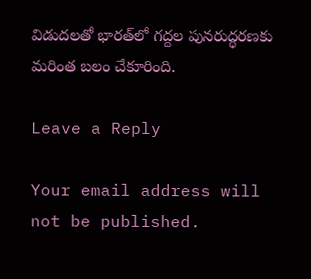విడుదలతో భారత్‌లో గద్దల పునరుద్ధరణకు మరింత బలం చేకూరింది.

Leave a Reply

Your email address will not be published.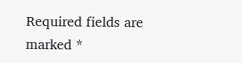Required fields are marked *